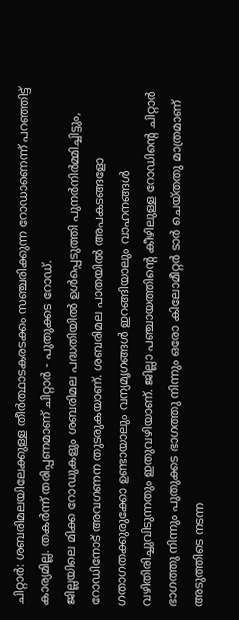ചിറ്റാർ: ശബരിമലയിലേക്കുള്ള തീർത്ഥാടകരടക്കം സഞ്ചരിക്കുന്ന റോഡാണെന്ന് പറഞ്ഞിട്ട് കാര്യമില്ല. തകർന്ന് തരിപ്പണമാണ് ചിറ്റാർ - പുതുക്കട റോഡ്.
ജില്ലയിലെ മിക്ക റോഡുകളും ശബരിമല പദ്ധതിയിൽ ഉൾപ്പെടുത്തി പുനർനിർമ്മിച്ചിട്ടും, റോഡിനോട് അവഗണന തുടരുകയാണ്. ശബരിമല പാതയിൽ അപകടങ്ങളോ ഗതാഗതക്കുരുക്കോ ഉണ്ടായാലും വന്യമൃഗങ്ങൾ ഇറങ്ങിയാലും വാഹനങ്ങൾ വഴിതിരിച്ചുവിടുന്നതും ഇതുവഴിയാണ്. ജില്ലാ പഞ്ചായത്തിന്റെ കീഴിലുള്ള റോഡിന്റെ ചിറ്റാർ ഭാഗത്തു നിന്നും പുതുക്കട ഭാഗത്തു നിന്നും ഒരോ കിലോമീറ്റർ ടാർ ചെയ്തതു മാത്രമാണ് അടുത്തിടെ നടന്ന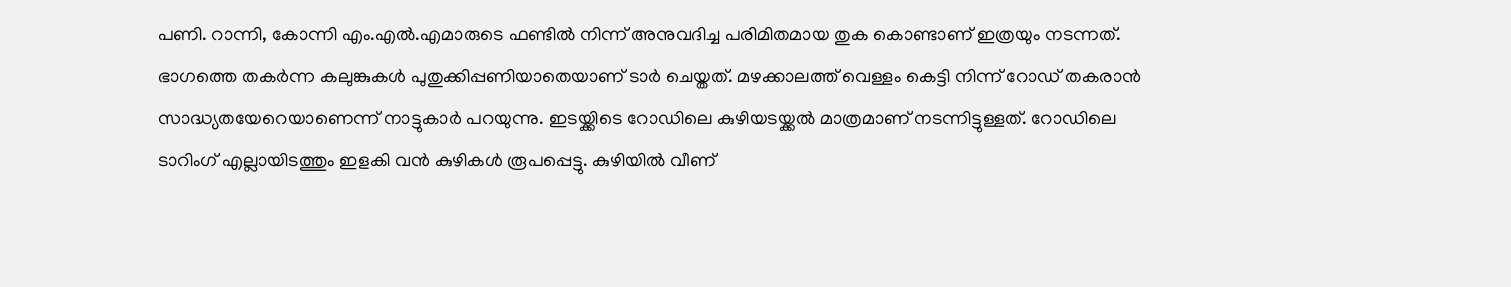പണി. റാന്നി, കോന്നി എം.എൽ.എമാരുടെ ഫണ്ടിൽ നിന്ന് അനുവദിച്ച പരിമിതമായ തുക കൊണ്ടാണ് ഇത്രയും നടന്നത്. ഭാഗത്തെ തകർന്ന കലുങ്കുകൾ പുതുക്കിപ്പണിയാതെയാണ് ടാർ ചെയ്തത്. മഴക്കാലത്ത് വെള്ളം കെട്ടി നിന്ന് റോഡ് തകരാൻ സാദ്ധ്യതയേറെയാണെന്ന് നാട്ടുകാർ പറയുന്നു. ഇടയ്ക്കിടെ റോഡിലെ കുഴിയടയ്ക്കൽ മാത്രമാണ് നടന്നിട്ടുള്ളത്. റോഡിലെ ടാറിംഗ് എല്ലായിടത്തും ഇളകി വൻ കുഴികൾ രൂപപ്പെട്ടു. കുഴിയിൽ വീണ്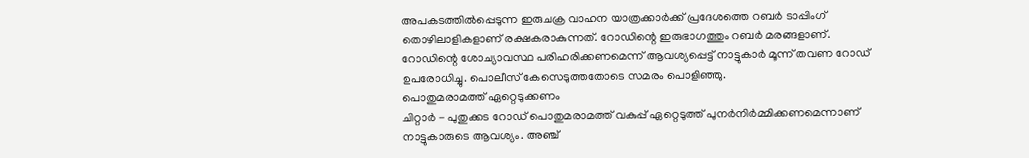അപകടത്തിൽപ്പെടുന്ന ഇരുചക്ര വാഹന യാത്രക്കാർക്ക് പ്രദേശത്തെ റബർ ടാപ്പിംഗ് തൊഴിലാളികളാണ് രക്ഷകരാകുന്നത്. റോഡിന്റെ ഇരുഭാഗത്തും റബർ മരങ്ങളാണ്. റോഡിന്റെ ശോച്യാവസ്ഥ പരിഹരിക്കണമെന്ന് ആവശ്യപ്പെട്ട് നാട്ടുകാർ മൂന്ന് തവണ റോഡ് ഉപരോധിച്ചു. പൊലീസ് കേസെടുത്തതോടെ സമരം പൊളിഞ്ഞു.
പൊതുമരാമത്ത് ഏറ്റെടുക്കണം
ചിറ്റാർ - പുതുക്കട റോഡ് പൊതുമരാമത്ത് വകുപ്പ് ഏറ്റെടുത്ത് പുനർനിർമ്മിക്കണമെന്നാണ് നാട്ടുകാരുടെ ആവശ്യം. അഞ്ച്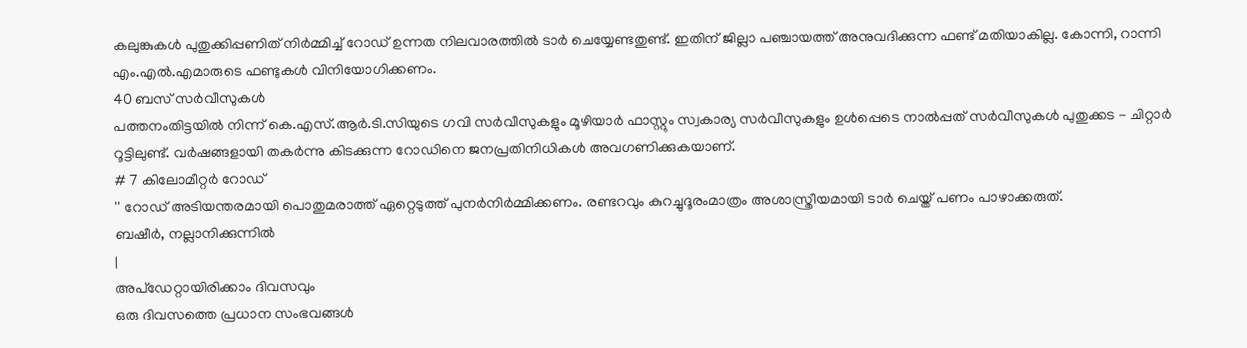കലുങ്കുകൾ പുതുക്കിപ്പണിത് നിർമ്മിച്ച് റോഡ് ഉന്നത നിലവാരത്തിൽ ടാർ ചെയ്യേണ്ടതുണ്ട്. ഇതിന് ജില്ലാ പഞ്ചായത്ത് അനുവദിക്കുന്ന ഫണ്ട് മതിയാകില്ല. കോന്നി, റാന്നി എം.എൽ.എമാരുടെ ഫണ്ടുകൾ വിനിയോഗിക്കണം.
40 ബസ് സർവീസുകൾ
പത്തനംതിട്ടയിൽ നിന്ന് കെ.എസ്.ആർ.ടി.സിയുടെ ഗവി സർവീസുകളും മൂഴിയാർ ഫാസ്റ്റും സ്വകാര്യ സർവീസുകളും ഉൾപ്പെടെ നാൽപ്പത് സർവീസുകൾ പുതുക്കട - ചിറ്റാർ റൂട്ടിലുണ്ട്. വർഷങ്ങളായി തകർന്നു കിടക്കുന്ന റോഡിനെ ജനപ്രതിനിധികൾ അവഗണിക്കുകയാണ്.
# 7 കിലോമീറ്റർ റോഡ്
'' റോഡ് അടിയന്തരമായി പൊതുമരാത്ത് ഏറ്റെടുത്ത് പുനർനിർമ്മിക്കണം. രണ്ടറവും കുറച്ചുദൂരംമാത്രം അശാസ്ത്രീയമായി ടാർ ചെയ്ത് പണം പാഴാക്കരുത്.
ബഷീർ, നല്ലാനിക്കുന്നിൽ
|
അപ്ഡേറ്റായിരിക്കാം ദിവസവും
ഒരു ദിവസത്തെ പ്രധാന സംഭവങ്ങൾ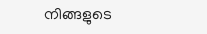നിങ്ങളുടെ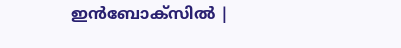ഇൻബോക്സിൽ |